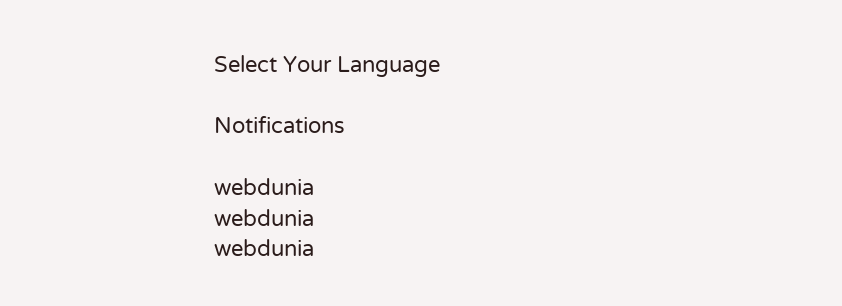Select Your Language

Notifications

webdunia
webdunia
webdunia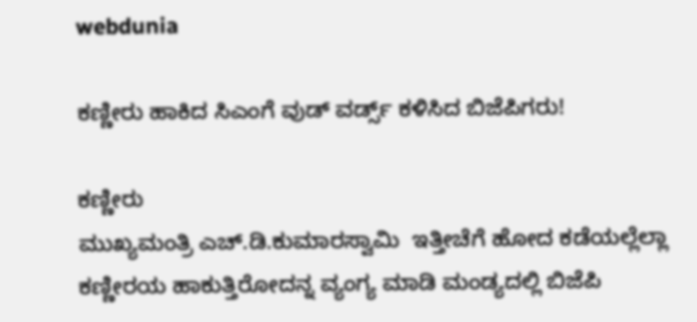webdunia

ಕಣ್ಣೀರು ಹಾಕಿದ ಸಿಎಂಗೆ ವುಡ್ ವರ್ಡ್ಸ್ ಕಳಿಸಿದ ಬಿಜೆಪಿಗರು!

ಕಣ್ಣೀರು
ಮುಖ್ಯಮಂತ್ರಿ ಎಚ್.ಡಿ.ಕುಮಾರಸ್ವಾಮಿ  ಇತ್ತೀಚೆಗೆ ಹೋದ ಕಡೆಯಲ್ಲೆಲ್ಲಾ ಕಣ್ಣೀರಯ ಹಾಕುತ್ತಿರೋದನ್ನ ವ್ಯಂಗ್ಯ ಮಾಡಿ ಮಂಡ್ಯದಲ್ಲಿ ಬಿಜೆಪಿ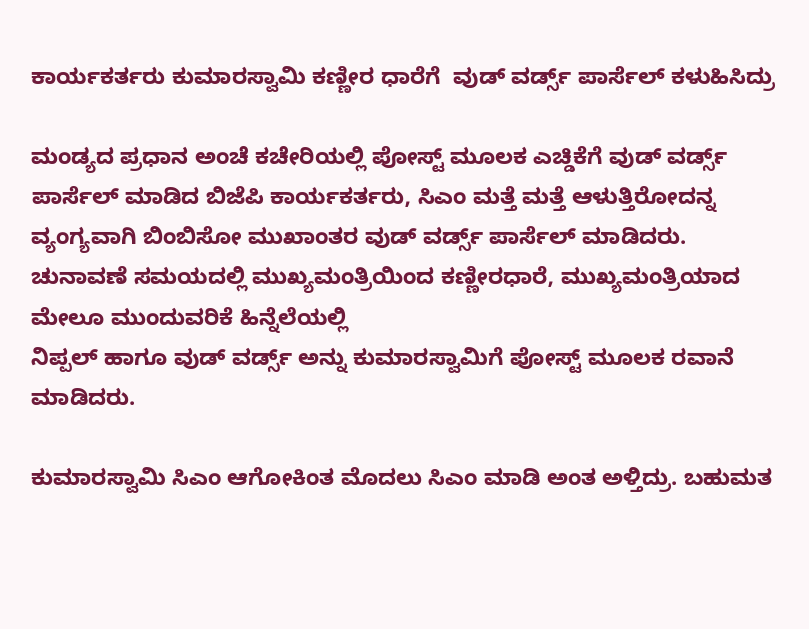ಕಾರ್ಯಕರ್ತರು ಕುಮಾರಸ್ವಾಮಿ ಕಣ್ಣೀರ ಧಾರೆಗೆ  ವುಡ್ ವರ್ಡ್ಸ್ ಪಾರ್ಸೆಲ್ ಕಳುಹಿಸಿದ್ರು

ಮಂಡ್ಯದ ಪ್ರಧಾನ ಅಂಚೆ ಕಚೇರಿಯಲ್ಲಿ ಪೋಸ್ಟ್ ಮೂಲಕ ಎಚ್ಡಿಕೆಗೆ ವುಡ್ ವರ್ಡ್ಸ್ ಪಾರ್ಸೆಲ್ ಮಾಡಿದ ಬಿಜೆಪಿ ಕಾರ್ಯಕರ್ತರು, ಸಿಎಂ ಮತ್ತೆ ಮತ್ತೆ ಆಳುತ್ತಿರೋದನ್ನ ವ್ಯಂಗ್ಯವಾಗಿ ಬಿಂಬಿಸೋ ಮುಖಾಂತರ ವುಡ್ ವರ್ಡ್ಸ್ ಪಾರ್ಸೆಲ್ ಮಾಡಿದರು.
ಚುನಾವಣೆ ಸಮಯದಲ್ಲಿ ಮುಖ್ಯಮಂತ್ರಿಯಿಂದ ಕಣ್ಣೀರಧಾರೆ, ಮುಖ್ಯಮಂತ್ರಿಯಾದ ಮೇಲೂ ಮುಂದುವರಿಕೆ ಹಿನ್ನೆಲೆಯಲ್ಲಿ
ನಿಪ್ಪಲ್ ಹಾಗೂ ವುಡ್ ವರ್ಡ್ಸ್ ಅನ್ನು ಕುಮಾರಸ್ವಾಮಿಗೆ ಪೋಸ್ಟ್ ಮೂಲಕ ರವಾನೆ ಮಾಡಿದರು.

ಕುಮಾರಸ್ವಾಮಿ ಸಿಎಂ ಆಗೋಕಿಂತ ಮೊದಲು ಸಿಎಂ ಮಾಡಿ ಅಂತ ಅಳ್ತಿದ್ರು. ಬಹುಮತ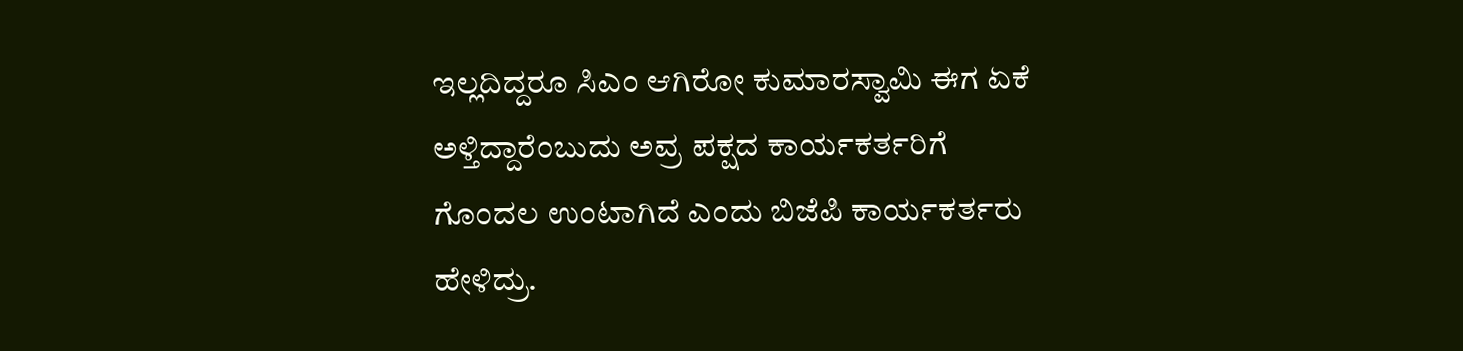ಇಲ್ಲದಿದ್ದರೂ ಸಿಎಂ ಆಗಿರೋ ಕುಮಾರಸ್ವಾಮಿ ಈಗ ಏಕೆ ಅಳ್ತಿದ್ದಾರೆಂಬುದು ಅವ್ರ ಪಕ್ಷದ ಕಾರ್ಯಕರ್ತರಿಗೆ ಗೊಂದಲ ಉಂಟಾಗಿದೆ ಎಂದು ಬಿಜೆಪಿ ಕಾರ್ಯಕರ್ತರು ಹೇಳಿದ್ರು.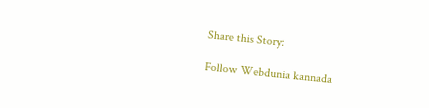Share this Story:

Follow Webdunia kannada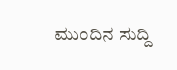ಮುಂದಿನ ಸುದ್ದಿ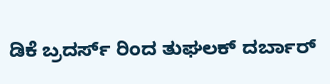ಡಿಕೆ ಬ್ರದರ್ಸ್ ರಿಂದ ತುಘಲಕ್ ದರ್ಬಾರ್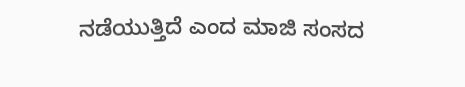ನಡೆಯುತ್ತಿದೆ ಎಂದ ಮಾಜಿ ಸಂಸದ